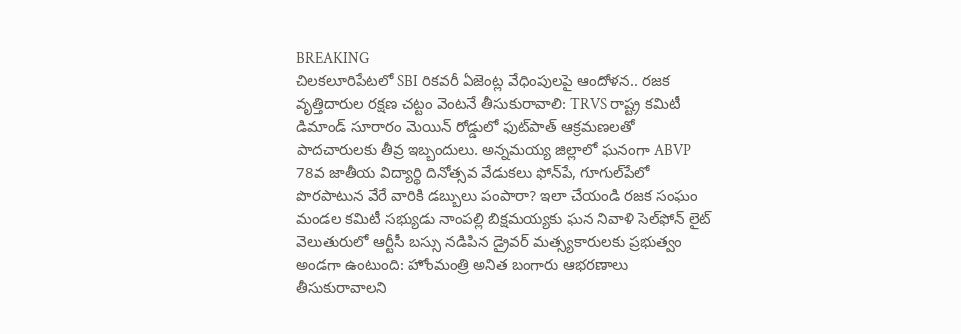BREAKING
చిలకలూరిపేటలో SBI రికవరీ ఏజెంట్ల వేధింపులపై ఆందోళన.. రజక వృత్తిదారుల రక్షణ చట్టం వెంటనే తీసుకురావాలి: TRVS రాష్ట్ర కమిటీ డిమాండ్ సూరారం మెయిన్ రోడ్డులో ఫుట్‌పాత్ ఆక్రమణలతో పాదచారులకు తీవ్ర ఇబ్బందులు. అన్నమయ్య జిల్లాలో ఘనంగా ABVP 78వ జాతీయ విద్యార్థి దినోత్సవ వేడుకలు ఫోన్‌పే, గూగుల్‌పేలో పొరపాటున వేరే వారికి డబ్బులు పంపారా? ఇలా చేయండి రజక సంఘం మండల కమిటీ సభ్యుడు నాంపల్లి బిక్షమయ్యకు ఘన నివాళి సెల్‌ఫోన్ లైట్ వెలుతురులో ఆర్టీసీ బస్సు నడిపిన డ్రైవర్ మత్స్యకారులకు ప్రభుత్వం అండగా ఉంటుంది: హోంమంత్రి అనిత బంగారు ఆభరణాలు తీసుకురావాలని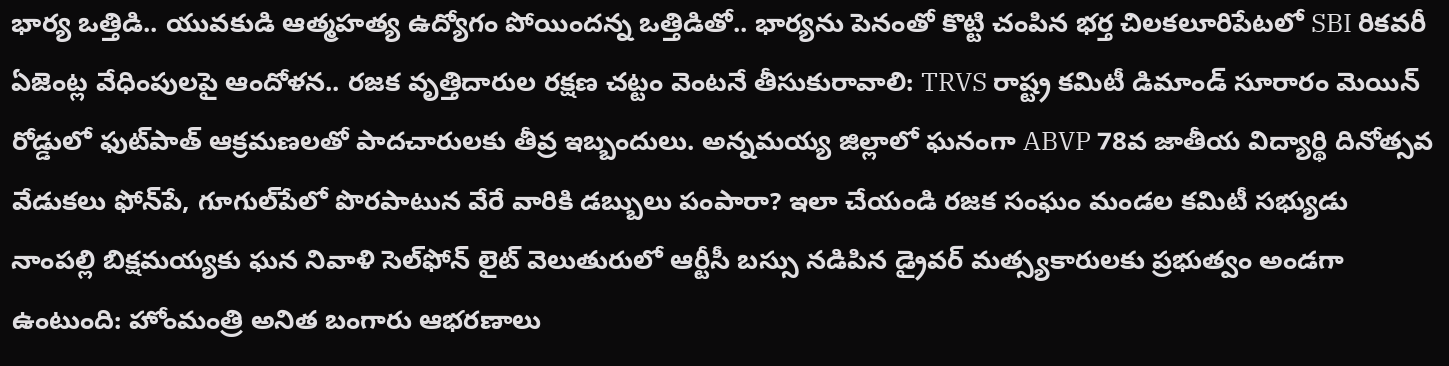భార్య ఒత్తిడి.. యువకుడి ఆత్మహత్య ఉద్యోగం పోయిందన్న ఒత్తిడితో.. భార్యను పెనంతో కొట్టి చంపిన భర్త చిలకలూరిపేటలో SBI రికవరీ ఏజెంట్ల వేధింపులపై ఆందోళన.. రజక వృత్తిదారుల రక్షణ చట్టం వెంటనే తీసుకురావాలి: TRVS రాష్ట్ర కమిటీ డిమాండ్ సూరారం మెయిన్ రోడ్డులో ఫుట్‌పాత్ ఆక్రమణలతో పాదచారులకు తీవ్ర ఇబ్బందులు. అన్నమయ్య జిల్లాలో ఘనంగా ABVP 78వ జాతీయ విద్యార్థి దినోత్సవ వేడుకలు ఫోన్‌పే, గూగుల్‌పేలో పొరపాటున వేరే వారికి డబ్బులు పంపారా? ఇలా చేయండి రజక సంఘం మండల కమిటీ సభ్యుడు నాంపల్లి బిక్షమయ్యకు ఘన నివాళి సెల్‌ఫోన్ లైట్ వెలుతురులో ఆర్టీసీ బస్సు నడిపిన డ్రైవర్ మత్స్యకారులకు ప్రభుత్వం అండగా ఉంటుంది: హోంమంత్రి అనిత బంగారు ఆభరణాలు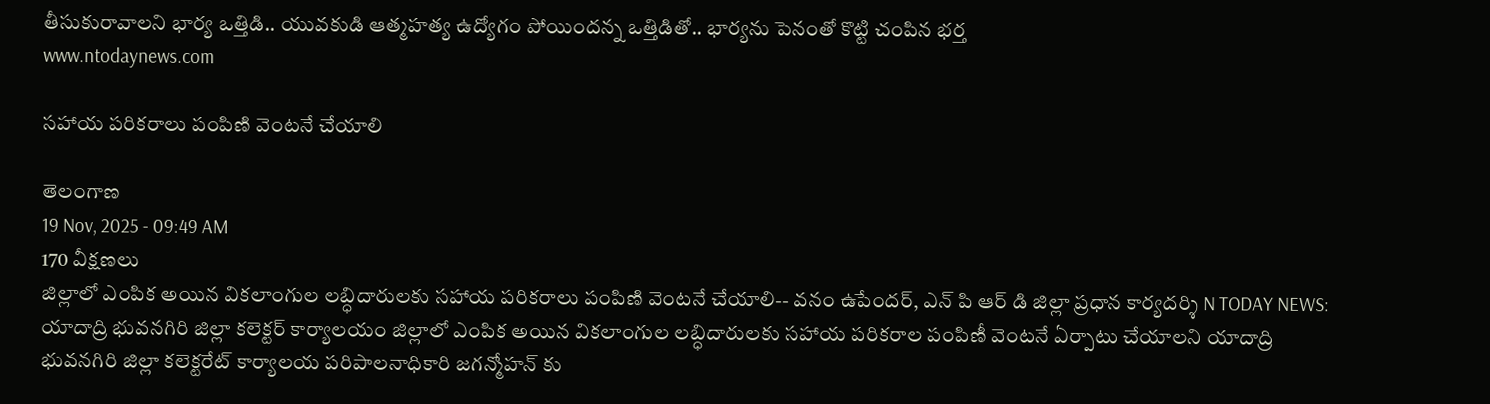తీసుకురావాలని భార్య ఒత్తిడి.. యువకుడి ఆత్మహత్య ఉద్యోగం పోయిందన్న ఒత్తిడితో.. భార్యను పెనంతో కొట్టి చంపిన భర్త
www.ntodaynews.com

సహాయ పరికరాలు పంపిణి వెంటనే చేయాలి

తెలంగాణ
19 Nov, 2025 - 09:49 AM
170 వీక్షణలు
జిల్లాలో ఎంపిక అయిన వికలాంగుల లబ్ధిదారులకు సహాయ పరికరాలు పంపిణి వెంటనే చేయాలి-- వనం ఉపేందర్, ఎన్ పి ఆర్ డి జిల్లా ప్రధాన కార్యదర్శి N TODAY NEWS: యాదాద్రి భువనగిరి జిల్లా కలెక్టర్ కార్యాలయం జిల్లాలో ఎంపిక అయిన వికలాంగుల లబ్ధిదారులకు సహాయ పరికరాల పంపిణీ వెంటనే ఏర్పాటు చేయాలని యాదాద్రి భువనగిరి జిల్లా కలెక్టరేట్ కార్యాలయ పరిపాలనాధికారి జగన్మోహన్ కు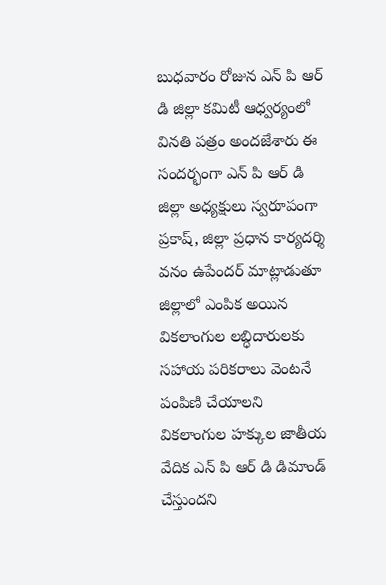బుధవారం రోజున ఎన్ పి ఆర్ డి జిల్లా కమిటీ ఆధ్వర్యంలో వినతి పత్రం అందజేశారు ఈ సందర్భంగా ఎన్ పి ఆర్ డి జిల్లా అధ్యక్షులు స్వరూపంగా ప్రకాష్, జిల్లా ప్రధాన కార్యదర్శి వనం ఉపేందర్ మాట్లాడుతూ జిల్లాలో ఎంపిక అయిన వికలాంగుల లబ్ధిదారులకు సహాయ పరికరాలు వెంటనే పంపిణి చేయాలని వికలాంగుల హక్కుల జాతీయ వేదిక ఎన్ పి ఆర్ డి డిమాండ్ చేస్తుందని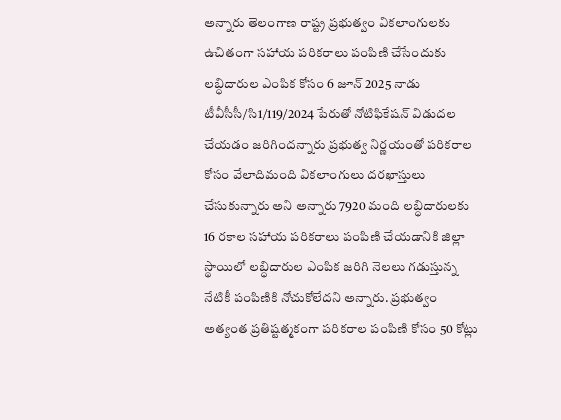అన్నారు తెలంగాణ రాష్ట్ర ప్రభుత్వం వికలాంగులకు ఉచితంగా సహాయ పరికరాలు పంపిణి చేసేందుకు లబ్ధిదారుల ఎంపిక కోసం 6 జూన్ 2025 నాడు టీవీసీసీ/సి1/119/2024 పేరుతో నోటిఫికేషన్ విడుదల చేయడం జరిగిందన్నారు ప్రభుత్వ నిర్ణయంతో పరికరాల కోసం వేలాదిమంది వికలాంగులు దరఖాస్తులు చేసుకున్నారు అని అన్నారు 7920 మంది లబ్ధిదారులకు 16 రకాల సహాయ పరికరాలు పంపిణి చేయడానికి జిల్లా స్థాయిలో లబ్ధిదారుల ఎంపిక జరిగి నెలలు గడుస్తున్న నేటికీ పంపిణికి నోచుకోలేదని అన్నారు. ప్రభుత్వం అత్యంత ప్రతిష్టత్మకంగా పరికరాల పంపిణి కోసం 50 కోట్లు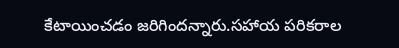కేటాయించడం జరిగిందన్నారు.సహాయ పరికరాల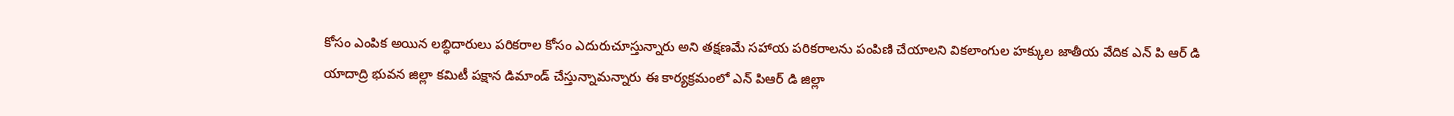కోసం ఎంపిక అయిన లబ్ధిదారులు పరికరాల కోసం ఎదురుచూస్తున్నారు అని తక్షణమే సహాయ పరికరాలను పంపిణి చేయాలని వికలాంగుల హక్కుల జాతీయ వేదిక ఎన్ పి ఆర్ డి యాదాద్రి భువన జిల్లా కమిటీ పక్షాన డిమాండ్ చేస్తున్నామన్నారు ఈ కార్యక్రమంలో ఎన్ పిఆర్ డి జిల్లా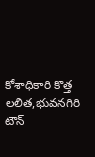కోశాధికారి కొత్త లలిత,భువనగిరి టౌన్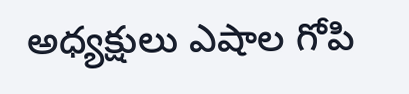అధ్యక్షులు ఎషాల గోపి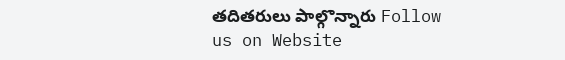తదితరులు పాల్గొన్నారు Follow us on Website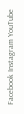Facebook Instagram YouTube